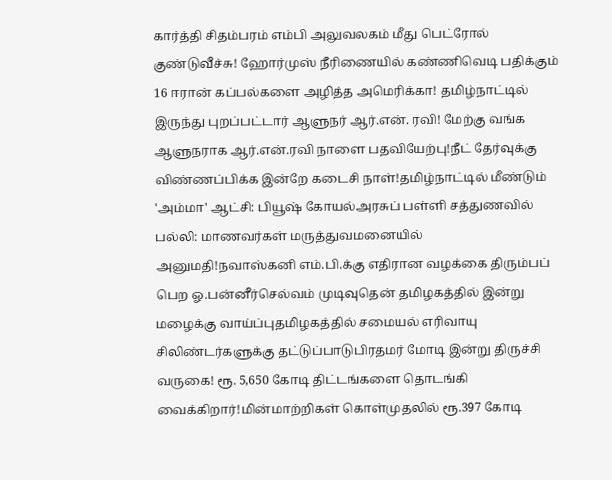கார்த்தி சிதம்பரம் எம்பி அலுவலகம் மீது பெட்ரோல் குண்டுவீச்சு! ஹோர்முஸ் நீரிணையில் கண்ணிவெடி பதிக்கும் 16 ஈரான் கப்பல்களை அழித்த அமெரிக்கா! தமிழ்நாட்டில் இருந்து புறப்பட்டார் ஆளுநர் ஆர்.என். ரவி! மேற்கு வங்க ஆளுநராக ஆர்.என்.ரவி நாளை பதவியேற்பு!நீட் தேர்வுக்கு விண்ணப்பிக்க இன்றே கடைசி நாள்!தமிழ்நாட்டில் மீண்டும் 'அம்மா' ஆட்சி: பியூஷ் கோயல்அரசுப் பள்ளி சத்துணவில் பல்லி: மாணவர்கள் மருத்துவமனையில் அனுமதி!நவாஸ்கனி எம்.பி.க்கு எதிரான வழக்கை திரும்பப் பெற ஓ.பன்னீர்செல்வம் முடிவுதென் தமிழகத்தில் இன்று மழைக்கு வாய்ப்புதமிழகத்தில் சமையல் எரிவாயு சிலிண்டர்களுக்கு தட்டுப்பாடுபிரதமர் மோடி இன்று திருச்சி வருகை! ரூ. 5,650 கோடி திட்டங்களை தொடங்கி வைக்கிறார்!மின்மாற்றிகள் கொள்முதலில் ரூ.397 கோடி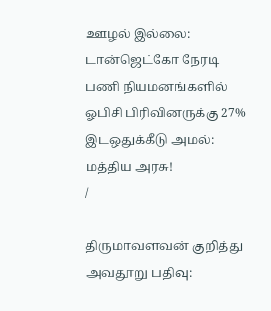ஊழல் இல்லை: டான்ஜெட்கோ நேரடி பணி நியமனங்களில் ஓபிசி பிரிவினருக்கு 27% இடஒதுக்கீடு அமல்: மத்திய அரசு!
/

திருமாவளவன் குறித்து அவதூறு பதிவு: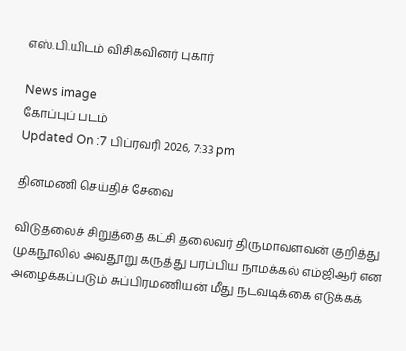எஸ்.பி.யிடம் விசிகவினர் புகார்

News image
கோப்புப் படம்
Updated On :7 பிப்ரவரி 2026, 7:33 pm

தினமணி செய்திச் சேவை

விடுதலைச் சிறுத்தை கட்சி தலைவர் திருமாவளவன் குறித்து முகநூலில் அவதூறு கருத்து பரப்பிய நாமக்கல் எம்ஜிஆர் என அழைக்கப்படும் சுப்பிரமணியன் மீது நடவடிக்கை எடுக்கக்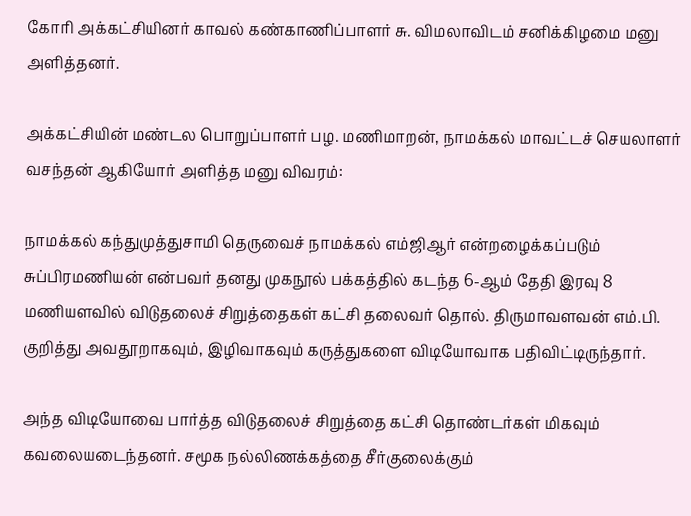கோரி அக்கட்சியினர் காவல் கண்காணிப்பாளர் சு. விமலாவிடம் சனிக்கிழமை மனு அளித்தனர்.

அக்கட்சியின் மண்டல பொறுப்பாளர் பழ. மணிமாறன், நாமக்கல் மாவட்டச் செயலாளர் வசந்தன் ஆகியோர் அளித்த மனு விவரம்:

நாமக்கல் கந்துமுத்துசாமி தெருவைச் நாமக்கல் எம்ஜிஆர் என்றழைக்கப்படும் சுப்பிரமணியன் என்பவர் தனது முகநூல் பக்கத்தில் கடந்த 6-ஆம் தேதி இரவு 8 மணியளவில் விடுதலைச் சிறுத்தைகள் கட்சி தலைவர் தொல். திருமாவளவன் எம்.பி. குறித்து அவதூறாகவும், இழிவாகவும் கருத்துகளை விடியோவாக பதிவிட்டிருந்தார்.

அந்த விடியோவை பார்த்த விடுதலைச் சிறுத்தை கட்சி தொண்டர்கள் மிகவும் கவலையடைந்தனர். சமூக நல்லிணக்கத்தை சீர்குலைக்கும்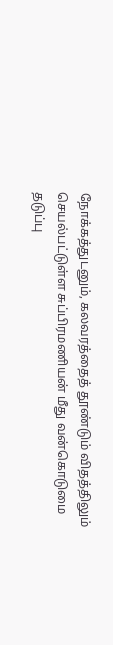நோக்கத்துடனும், கலவரத்தைத் தூண்டும் விதத்திலும் செயல்பட்டுள்ள சுப்பிரமணியன் மீது வன்கொடுமை தடுப்பு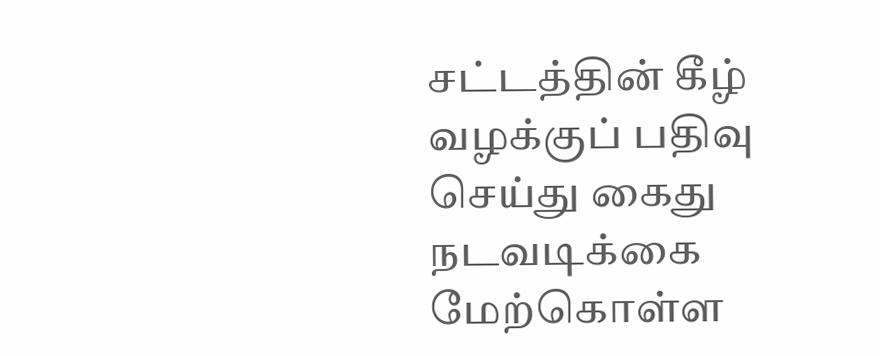சட்டத்தின் கீழ் வழக்குப் பதிவு செய்து கைது நடவடிக்கை மேற்கொள்ள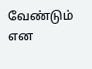வேண்டும் என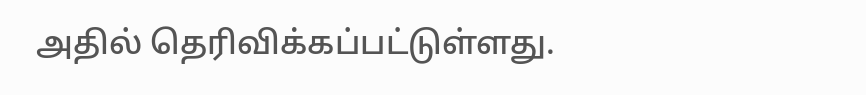அதில் தெரிவிக்கப்பட்டுள்ளது.